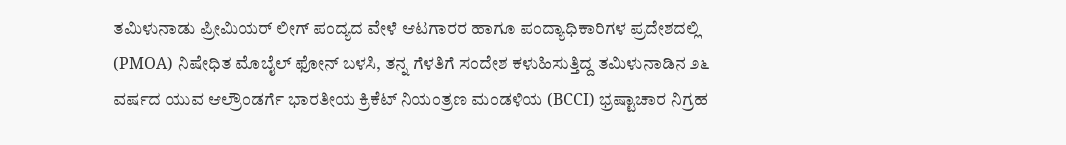ತಮಿಳುನಾಡು ಪ್ರೀಮಿಯರ್ ಲೀಗ್ ಪಂದ್ಯದ ವೇಳೆ ಆಟಗಾರರ ಹಾಗೂ ಪಂದ್ಯಾಧಿಕಾರಿಗಳ ಪ್ರದೇಶದಲ್ಲಿ (PMOA) ನಿಷೇಧಿತ ಮೊಬೈಲ್ ಫೋನ್ ಬಳಸಿ, ತನ್ನ ಗೆಳತಿಗೆ ಸಂದೇಶ ಕಳುಹಿಸುತ್ತಿದ್ದ ತಮಿಳುನಾಡಿನ ೨೬ ವರ್ಷದ ಯುವ ಆಲ್ರೌಂಡರ್ಗೆ ಭಾರತೀಯ ಕ್ರಿಕೆಟ್ ನಿಯಂತ್ರಣ ಮಂಡಳಿಯ (BCCI) ಭ್ರಷ್ಟಾಚಾರ ನಿಗ್ರಹ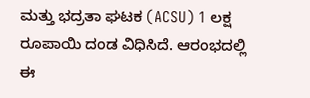ಮತ್ತು ಭದ್ರತಾ ಘಟಕ (ACSU) 1 ಲಕ್ಷ ರೂಪಾಯಿ ದಂಡ ವಿಧಿಸಿದೆ. ಆರಂಭದಲ್ಲಿ ಈ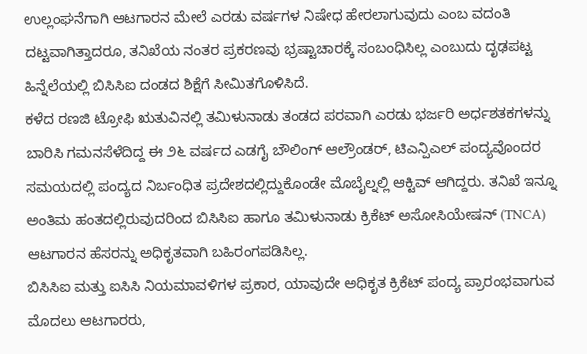ಉಲ್ಲಂಘನೆಗಾಗಿ ಆಟಗಾರನ ಮೇಲೆ ಎರಡು ವರ್ಷಗಳ ನಿಷೇಧ ಹೇರಲಾಗುವುದು ಎಂಬ ವದಂತಿ ದಟ್ಟವಾಗಿತ್ತಾದರೂ, ತನಿಖೆಯ ನಂತರ ಪ್ರಕರಣವು ಭ್ರಷ್ಟಾಚಾರಕ್ಕೆ ಸಂಬಂಧಿಸಿಲ್ಲ ಎಂಬುದು ದೃಢಪಟ್ಟ ಹಿನ್ನೆಲೆಯಲ್ಲಿ ಬಿಸಿಸಿಐ ದಂಡದ ಶಿಕ್ಷೆಗೆ ಸೀಮಿತಗೊಳಿಸಿದೆ.
ಕಳೆದ ರಣಜಿ ಟ್ರೋಫಿ ಋತುವಿನಲ್ಲಿ ತಮಿಳುನಾಡು ತಂಡದ ಪರವಾಗಿ ಎರಡು ಭರ್ಜರಿ ಅರ್ಧಶತಕಗಳನ್ನು ಬಾರಿಸಿ ಗಮನಸೆಳೆದಿದ್ದ ಈ ೨೬ ವರ್ಷದ ಎಡಗೈ ಬೌಲಿಂಗ್ ಆಲ್ರೌಂಡರ್, ಟಿಎನ್ಪಿಎಲ್ ಪಂದ್ಯವೊಂದರ ಸಮಯದಲ್ಲಿ ಪಂದ್ಯದ ನಿರ್ಬಂಧಿತ ಪ್ರದೇಶದಲ್ಲಿದ್ದುಕೊಂಡೇ ಮೊಬೈಲ್ನಲ್ಲಿ ಆಕ್ಟಿವ್ ಆಗಿದ್ದರು. ತನಿಖೆ ಇನ್ನೂ ಅಂತಿಮ ಹಂತದಲ್ಲಿರುವುದರಿಂದ ಬಿಸಿಸಿಐ ಹಾಗೂ ತಮಿಳುನಾಡು ಕ್ರಿಕೆಟ್ ಅಸೋಸಿಯೇಷನ್ (TNCA) ಆಟಗಾರನ ಹೆಸರನ್ನು ಅಧಿಕೃತವಾಗಿ ಬಹಿರಂಗಪಡಿಸಿಲ್ಲ.
ಬಿಸಿಸಿಐ ಮತ್ತು ಐಸಿಸಿ ನಿಯಮಾವಳಿಗಳ ಪ್ರಕಾರ, ಯಾವುದೇ ಅಧಿಕೃತ ಕ್ರಿಕೆಟ್ ಪಂದ್ಯ ಪ್ರಾರಂಭವಾಗುವ ಮೊದಲು ಆಟಗಾರರು,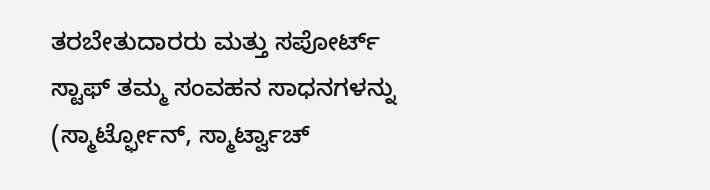ತರಬೇತುದಾರರು ಮತ್ತು ಸಪೋರ್ಟ್ ಸ್ಟಾಫ್ ತಮ್ಮ ಸಂವಹನ ಸಾಧನಗಳನ್ನು (ಸ್ಮಾರ್ಟ್ಫೋನ್, ಸ್ಮಾರ್ಟ್ವಾಚ್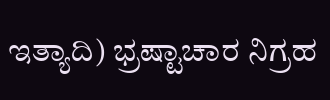ಇತ್ಯಾದಿ) ಭ್ರಷ್ಟಾಚಾರ ನಿಗ್ರಹ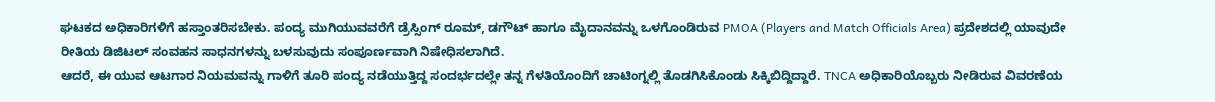ಘಟಕದ ಅಧಿಕಾರಿಗಳಿಗೆ ಹಸ್ತಾಂತರಿಸಬೇಕು. ಪಂದ್ಯ ಮುಗಿಯುವವರೆಗೆ ಡ್ರೆಸ್ಸಿಂಗ್ ರೂಮ್, ಡಗೌಟ್ ಹಾಗೂ ಮೈದಾನವನ್ನು ಒಳಗೊಂಡಿರುವ PMOA (Players and Match Officials Area) ಪ್ರದೇಶದಲ್ಲಿ ಯಾವುದೇ ರೀತಿಯ ಡಿಜಿಟಲ್ ಸಂವಹನ ಸಾಧನಗಳನ್ನು ಬಳಸುವುದು ಸಂಪೂರ್ಣವಾಗಿ ನಿಷೇಧಿಸಲಾಗಿದೆ.
ಆದರೆ, ಈ ಯುವ ಆಟಗಾರ ನಿಯಮವನ್ನು ಗಾಳಿಗೆ ತೂರಿ ಪಂದ್ಯ ನಡೆಯುತ್ತಿದ್ದ ಸಂದರ್ಭದಲ್ಲೇ ತನ್ನ ಗೆಳತಿಯೊಂದಿಗೆ ಚಾಟಿಂಗ್ನಲ್ಲಿ ತೊಡಗಿಸಿಕೊಂಡು ಸಿಕ್ಕಿಬಿದ್ದಿದ್ದಾರೆ. TNCA ಅಧಿಕಾರಿಯೊಬ್ಬರು ನೀಡಿರುವ ವಿವರಣೆಯ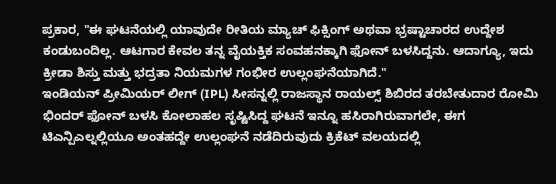ಪ್ರಕಾರ, "ಈ ಘಟನೆಯಲ್ಲಿ ಯಾವುದೇ ರೀತಿಯ ಮ್ಯಾಚ್ ಫಿಕ್ಸಿಂಗ್ ಅಥವಾ ಭ್ರಷ್ಟಾಚಾರದ ಉದ್ದೇಶ ಕಂಡುಬಂದಿಲ್ಲ. ಆಟಗಾರ ಕೇವಲ ತನ್ನ ವೈಯಕ್ತಿಕ ಸಂವಹನಕ್ಕಾಗಿ ಫೋನ್ ಬಳಸಿದ್ದನು. ಆದಾಗ್ಯೂ, ಇದು ಕ್ರೀಡಾ ಶಿಸ್ತು ಮತ್ತು ಭದ್ರತಾ ನಿಯಮಗಳ ಗಂಭೀರ ಉಲ್ಲಂಘನೆಯಾಗಿದೆ."
ಇಂಡಿಯನ್ ಪ್ರೀಮಿಯರ್ ಲೀಗ್ (IPL) ಸೀಸನ್ನಲ್ಲಿ ರಾಜಸ್ಥಾನ ರಾಯಲ್ಸ್ ಶಿಬಿರದ ತರಬೇತುದಾರ ರೋಮಿ ಭಿಂದರ್ ಫೋನ್ ಬಳಸಿ ಕೋಲಾಹಲ ಸೃಷ್ಟಿಸಿದ್ದ ಘಟನೆ ಇನ್ನೂ ಹಸಿರಾಗಿರುವಾಗಲೇ, ಈಗ ಟಿಎನ್ಪಿಎಲ್ನಲ್ಲಿಯೂ ಅಂತಹದ್ದೇ ಉಲ್ಲಂಘನೆ ನಡೆದಿರುವುದು ಕ್ರಿಕೆಟ್ ವಲಯದಲ್ಲಿ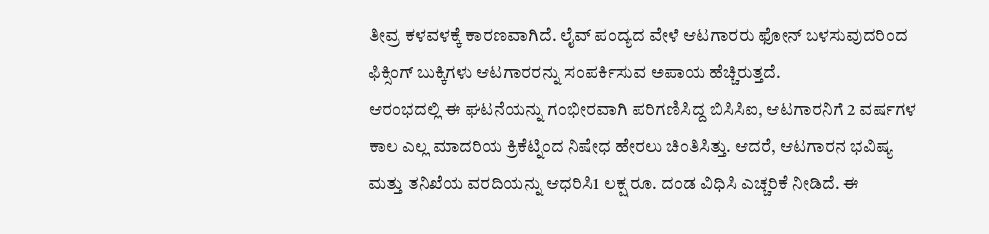ತೀವ್ರ ಕಳವಳಕ್ಕೆ ಕಾರಣವಾಗಿದೆ. ಲೈವ್ ಪಂದ್ಯದ ವೇಳೆ ಆಟಗಾರರು ಫೋನ್ ಬಳಸುವುದರಿಂದ ಫಿಕ್ಸಿಂಗ್ ಬುಕ್ಕಿಗಳು ಆಟಗಾರರನ್ನು ಸಂಪರ್ಕಿಸುವ ಅಪಾಯ ಹೆಚ್ಚಿರುತ್ತದೆ.
ಆರಂಭದಲ್ಲಿ ಈ ಘಟನೆಯನ್ನು ಗಂಭೀರವಾಗಿ ಪರಿಗಣಿಸಿದ್ದ ಬಿಸಿಸಿಐ, ಆಟಗಾರನಿಗೆ 2 ವರ್ಷಗಳ ಕಾಲ ಎಲ್ಲ ಮಾದರಿಯ ಕ್ರಿಕೆಟ್ನಿಂದ ನಿಷೇಧ ಹೇರಲು ಚಿಂತಿಸಿತ್ತು. ಆದರೆ, ಆಟಗಾರನ ಭವಿಷ್ಯ ಮತ್ತು ತನಿಖೆಯ ವರದಿಯನ್ನು ಆಧರಿಸಿ1 ಲಕ್ಷ ರೂ. ದಂಡ ವಿಧಿಸಿ ಎಚ್ಚರಿಕೆ ನೀಡಿದೆ. ಈ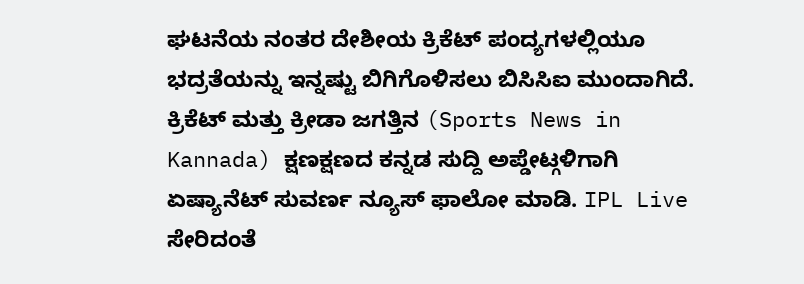ಘಟನೆಯ ನಂತರ ದೇಶೀಯ ಕ್ರಿಕೆಟ್ ಪಂದ್ಯಗಳಲ್ಲಿಯೂ ಭದ್ರತೆಯನ್ನು ಇನ್ನಷ್ಟು ಬಿಗಿಗೊಳಿಸಲು ಬಿಸಿಸಿಐ ಮುಂದಾಗಿದೆ.
ಕ್ರಿಕೆಟ್ ಮತ್ತು ಕ್ರೀಡಾ ಜಗತ್ತಿನ (Sports News in Kannada) ಕ್ಷಣಕ್ಷಣದ ಕನ್ನಡ ಸುದ್ದಿ ಅಪ್ಡೇಟ್ಗಳಿಗಾಗಿ ಏಷ್ಯಾನೆಟ್ ಸುವರ್ಣ ನ್ಯೂಸ್ ಫಾಲೋ ಮಾಡಿ. IPL Live ಸೇರಿದಂತೆ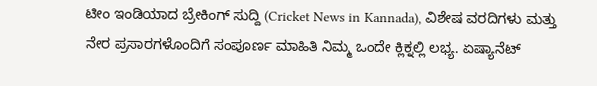ಟೀಂ ಇಂಡಿಯಾದ ಬ್ರೇಕಿಂಗ್ ಸುದ್ದಿ (Cricket News in Kannada), ವಿಶೇಷ ವರದಿಗಳು ಮತ್ತು ನೇರ ಪ್ರಸಾರಗಳೊಂದಿಗೆ ಸಂಪೂರ್ಣ ಮಾಹಿತಿ ನಿಮ್ಮ ಒಂದೇ ಕ್ಲಿಕ್ನಲ್ಲಿ ಲಭ್ಯ. ಏಷ್ಯಾನೆಟ್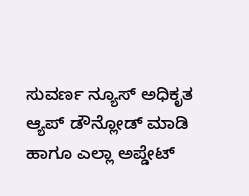ಸುವರ್ಣ ನ್ಯೂಸ್ ಅಧಿಕೃತ ಆ್ಯಪ್ ಡೌನ್ಲೋಡ್ ಮಾಡಿ ಹಾಗೂ ಎಲ್ಲಾ ಅಪ್ಡೇಟ್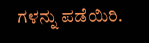ಗಳನ್ನು ಪಡೆಯಿರಿ.